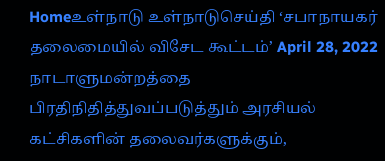Homeஉள்நாடு உள்நாடுசெய்தி ‘சபாநாயகர் தலைமையில் விசேட கூட்டம்’ April 28, 2022 நாடாளுமன்றத்தை பிரதிநிதித்துவப்படுத்தும் அரசியல் கட்சிகளின் தலைவர்களுக்கும்,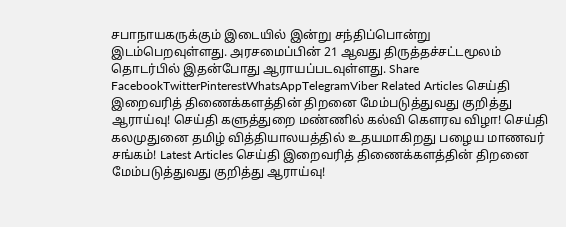சபாநாயகருக்கும் இடையில் இன்று சந்திப்பொன்று இடம்பெறவுள்ளது. அரசமைப்பின் 21 ஆவது திருத்தச்சட்டமூலம் தொடர்பில் இதன்போது ஆராயப்படவுள்ளது. Share FacebookTwitterPinterestWhatsAppTelegramViber Related Articles செய்தி இறைவரித் திணைக்களத்தின் திறனை மேம்படுத்துவது குறித்து ஆராய்வு! செய்தி களுத்துறை மண்ணில் கல்வி கௌரவ விழா! செய்தி கலமுதுனை தமிழ் வித்தியாலயத்தில் உதயமாகிறது பழைய மாணவர் சங்கம்! Latest Articles செய்தி இறைவரித் திணைக்களத்தின் திறனை மேம்படுத்துவது குறித்து ஆராய்வு!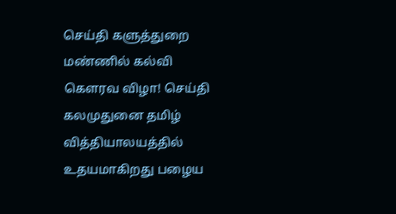செய்தி களுத்துறை மண்ணில் கல்வி கௌரவ விழா! செய்தி கலமுதுனை தமிழ் வித்தியாலயத்தில் உதயமாகிறது பழைய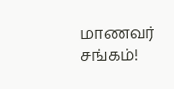மாணவர் சங்கம்!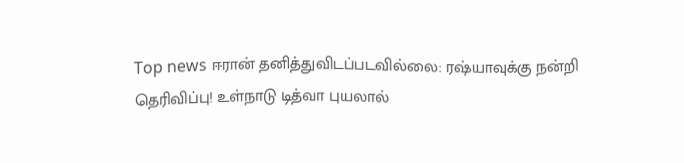Top news ஈரான் தனித்துவிடப்படவில்லை: ரஷ்யாவுக்கு நன்றி தெரிவிப்பு! உள்நாடு டித்வா புயலால்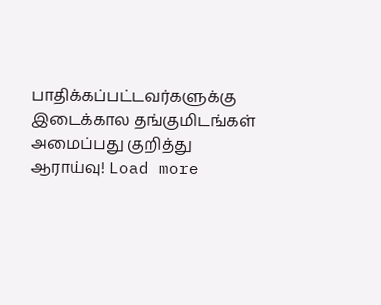பாதிக்கப்பட்டவர்களுக்கு இடைக்கால தங்குமிடங்கள் அமைப்பது குறித்து ஆராய்வு! Load more